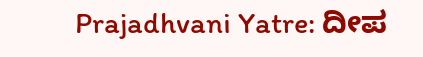Prajadhvani Yatre: ದೀಪ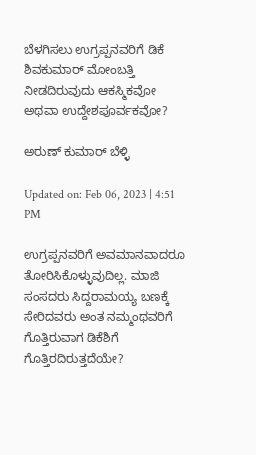ಬೆಳಗಿಸಲು ಉಗ್ರಪ್ಪನವರಿಗೆ ಡಿಕೆ ಶಿವಕುಮಾರ್ ಮೋಂಬತ್ತಿ ನೀಡದಿರುವುದು ಆಕಸ್ಮಿಕವೋ ಅಥವಾ ಉದ್ದೇಶಪೂರ್ವಕವೋ?

ಅರುಣ್ ಕುಮಾರ್ ಬೆಳ್ಳಿ

Updated on: Feb 06, 2023 | 4:51 PM

ಉಗ್ರಪ್ಪನವರಿಗೆ ಅವಮಾನವಾದರೂ ತೋರಿಸಿಕೊಳ್ಳುವುದಿಲ್ಲ. ಮಾಜಿ ಸಂಸದರು ಸಿದ್ದರಾಮಯ್ಯ ಬಣಕ್ಕೆ ಸೇರಿದವರು ಅಂತ ನಮ್ಮಂಥವರಿಗೆ ಗೊತ್ತಿರುವಾಗ ಡಿಕೆಶಿಗೆ ಗೊತ್ತಿರದಿರುತ್ತದೆಯೇ?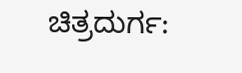ಚಿತ್ರದುರ್ಗ: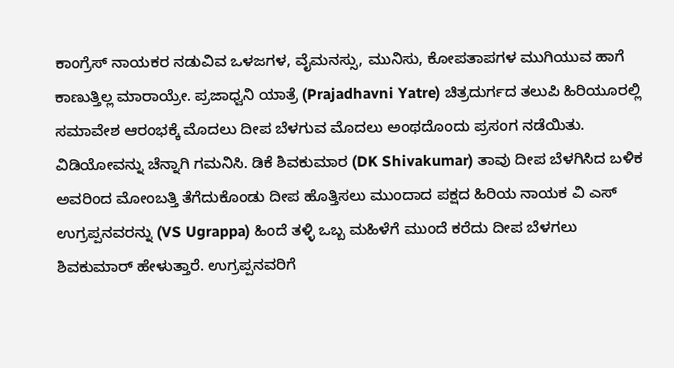ಕಾಂಗ್ರೆಸ್ ನಾಯಕರ ನಡುವಿವ ಒಳಜಗಳ, ವೈಮನಸ್ಸು, ಮುನಿಸು, ಕೋಪತಾಪಗಳ ಮುಗಿಯುವ ಹಾಗೆ ಕಾಣುತ್ತಿಲ್ಲ ಮಾರಾಯ್ರೇ. ಪ್ರಜಾಧ್ವನಿ ಯಾತ್ರೆ (Prajadhavni Yatre) ಚಿತ್ರದುರ್ಗದ ತಲುಪಿ ಹಿರಿಯೂರಲ್ಲಿ ಸಮಾವೇಶ ಆರಂಭಕ್ಕೆ ಮೊದಲು ದೀಪ ಬೆಳಗುವ ಮೊದಲು ಅಂಥದೊಂದು ಪ್ರಸಂಗ ನಡೆಯಿತು. ವಿಡಿಯೋವನ್ನು ಚೆನ್ನಾಗಿ ಗಮನಿಸಿ. ಡಿಕೆ ಶಿವಕುಮಾರ (DK Shivakumar) ತಾವು ದೀಪ ಬೆಳಗಿಸಿದ ಬಳಿಕ ಅವರಿಂದ ಮೋಂಬತ್ತಿ ತೆಗೆದುಕೊಂಡು ದೀಪ ಹೊತ್ತಿಸಲು ಮುಂದಾದ ಪಕ್ಷದ ಹಿರಿಯ ನಾಯಕ ವಿ ಎಸ್ ಉಗ್ರಪ್ಪನವರನ್ನು (VS Ugrappa) ಹಿಂದೆ ತಳ್ಳಿ ಒಬ್ಬ ಮಹಿಳೆಗೆ ಮುಂದೆ ಕರೆದು ದೀಪ ಬೆಳಗಲು ಶಿವಕುಮಾರ್ ಹೇಳುತ್ತಾರೆ. ಉಗ್ರಪ್ಪನವರಿಗೆ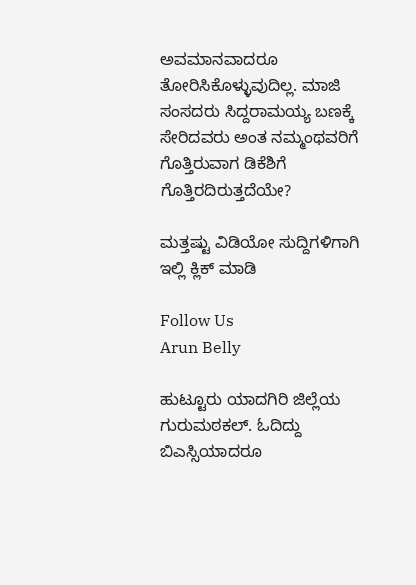ಅವಮಾನವಾದರೂ ತೋರಿಸಿಕೊಳ್ಳುವುದಿಲ್ಲ. ಮಾಜಿ ಸಂಸದರು ಸಿದ್ದರಾಮಯ್ಯ ಬಣಕ್ಕೆ ಸೇರಿದವರು ಅಂತ ನಮ್ಮಂಥವರಿಗೆ ಗೊತ್ತಿರುವಾಗ ಡಿಕೆಶಿಗೆ ಗೊತ್ತಿರದಿರುತ್ತದೆಯೇ?

ಮತ್ತಷ್ಟು ವಿಡಿಯೋ ಸುದ್ದಿಗಳಿಗಾಗಿ ಇಲ್ಲಿ ಕ್ಲಿಕ್ ಮಾಡಿ

Follow Us
Arun Belly

ಹುಟ್ಟೂರು ಯಾದಗಿರಿ ಜಿಲ್ಲೆಯ ಗುರುಮಠಕಲ್. ಓದಿದ್ದು ಬಿಎಸ್ಸಿಯಾದರೂ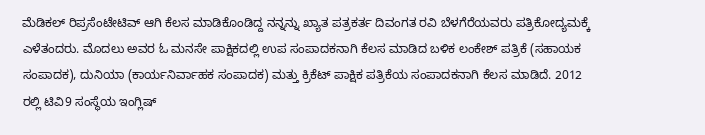ಮೆಡಿಕಲ್ ರಿಪ್ರಸೆಂಟೇಟಿವ್ ಆಗಿ ಕೆಲಸ ಮಾಡಿಕೊಂಡಿದ್ದ ನನ್ನನ್ನು ಖ್ಯಾತ ಪತ್ರಕರ್ತ ದಿವಂಗತ ರವಿ ಬೆಳಗೆರೆಯವರು ಪತ್ರಿಕೋದ್ಯಮಕ್ಕೆ ಎಳೆತಂದರು. ಮೊದಲು ಅವರ ಓ ಮನಸೇ ಪಾಕ್ಷಿಕದಲ್ಲಿ ಉಪ ಸಂಪಾದಕನಾಗಿ ಕೆಲಸ ಮಾಡಿದ ಬಳಿಕ ಲಂಕೇಶ್ ಪತ್ರಿಕೆ (ಸಹಾಯಕ ಸಂಪಾದಕ), ದುನಿಯಾ (ಕಾರ್ಯನಿರ್ವಾಹಕ ಸಂಪಾದಕ) ಮತ್ತು ಕ್ರಿಕೆಟ್ ಪಾಕ್ಷಿಕ ಪತ್ರಿಕೆಯ ಸಂಪಾದಕನಾಗಿ ಕೆಲಸ ಮಾಡಿದೆ. 2012 ರಲ್ಲಿ ಟಿವಿ9 ಸಂಸ್ಥೆಯ ಇಂಗ್ಲಿಷ್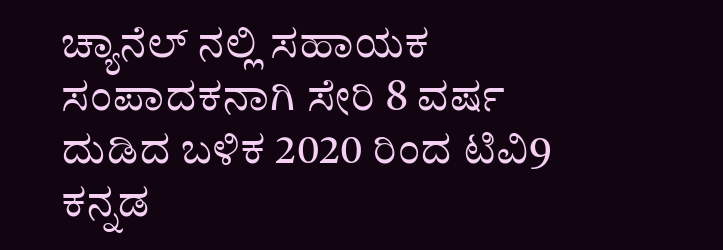ಚ್ಯಾನೆಲ್ ನಲ್ಲಿ ಸಹಾಯಕ ಸಂಪಾದಕನಾಗಿ ಸೇರಿ 8 ವರ್ಷ ದುಡಿದ ಬಳಿಕ 2020 ರಿಂದ ಟಿವಿ9 ಕನ್ನಡ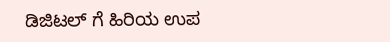ಡಿಜಿಟಲ್ ಗೆ ಹಿರಿಯ ಉಪ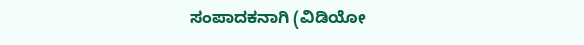ಸಂಪಾದಕನಾಗಿ (ವಿಡಿಯೋ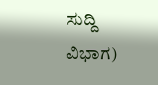ಸುದ್ದಿ ವಿಭಾಗ)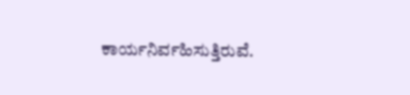ಕಾರ್ಯನಿರ್ವಹಿಸುತ್ತಿರುವೆ.